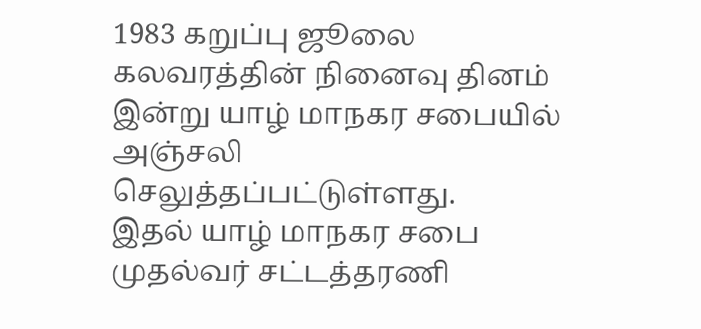1983 கறுப்பு ஜூலை கலவரத்தின் நினைவு தினம் இன்று யாழ் மாநகர சபையில் அஞ்சலி செலுத்தப்பட்டுள்ளது.
இதல் யாழ் மாநகர சபை முதல்வர் சட்டத்தரணி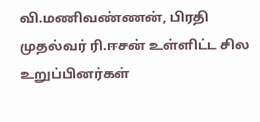வி.மணிவண்ணன், பிரதி முதல்வர் ரி.ஈசன் உள்ளிட்ட சில உறுப்பினர்கள்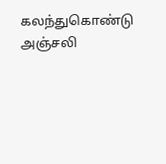கலந்துகொண்டு அஞ்சலி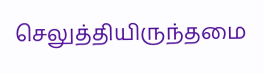செலுத்தியிருந்தமை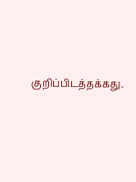குறிப்பிடத்தக்கது.